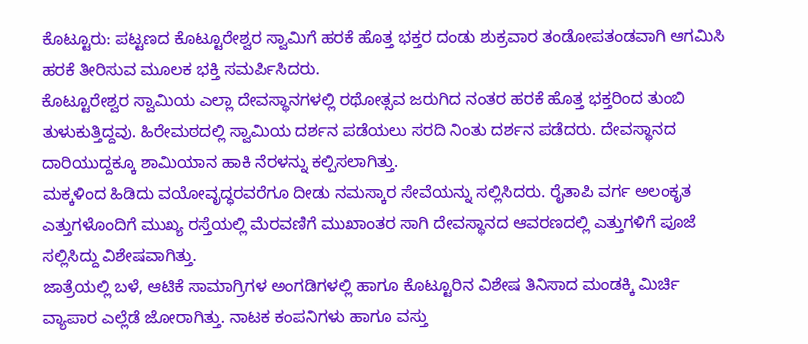ಕೊಟ್ಟೂರು: ಪಟ್ಟಣದ ಕೊಟ್ಟೂರೇಶ್ವರ ಸ್ವಾಮಿಗೆ ಹರಕೆ ಹೊತ್ತ ಭಕ್ತರ ದಂಡು ಶುಕ್ರವಾರ ತಂಡೋಪತಂಡವಾಗಿ ಆಗಮಿಸಿ ಹರಕೆ ತೀರಿಸುವ ಮೂಲಕ ಭಕ್ತಿ ಸಮರ್ಪಿಸಿದರು.
ಕೊಟ್ಟೂರೇಶ್ವರ ಸ್ವಾಮಿಯ ಎಲ್ಲಾ ದೇವಸ್ಥಾನಗಳಲ್ಲಿ ರಥೋತ್ಸವ ಜರುಗಿದ ನಂತರ ಹರಕೆ ಹೊತ್ತ ಭಕ್ತರಿಂದ ತುಂಬಿ ತುಳುಕುತ್ತಿದ್ದವು. ಹಿರೇಮಠದಲ್ಲಿ ಸ್ವಾಮಿಯ ದರ್ಶನ ಪಡೆಯಲು ಸರದಿ ನಿಂತು ದರ್ಶನ ಪಡೆದರು. ದೇವಸ್ಥಾನದ ದಾರಿಯುದ್ದಕ್ಕೂ ಶಾಮಿಯಾನ ಹಾಕಿ ನೆರಳನ್ನು ಕಲ್ಪಿಸಲಾಗಿತ್ತು.
ಮಕ್ಕಳಿಂದ ಹಿಡಿದು ವಯೋವೃದ್ಧರವರೆಗೂ ದೀಡು ನಮಸ್ಕಾರ ಸೇವೆಯನ್ನು ಸಲ್ಲಿಸಿದರು. ರೈತಾಪಿ ವರ್ಗ ಅಲಂಕೃತ ಎತ್ತುಗಳೊಂದಿಗೆ ಮುಖ್ಯ ರಸ್ತೆಯಲ್ಲಿ ಮೆರವಣಿಗೆ ಮುಖಾಂತರ ಸಾಗಿ ದೇವಸ್ಥಾನದ ಆವರಣದಲ್ಲಿ ಎತ್ತುಗಳಿಗೆ ಪೂಜೆ ಸಲ್ಲಿಸಿದ್ದು ವಿಶೇಷವಾಗಿತ್ತು.
ಜಾತ್ರೆಯಲ್ಲಿ ಬಳೆ, ಆಟಿಕೆ ಸಾಮಾಗ್ರಿಗಳ ಅಂಗಡಿಗಳಲ್ಲಿ ಹಾಗೂ ಕೊಟ್ಟೂರಿನ ವಿಶೇಷ ತಿನಿಸಾದ ಮಂಡಕ್ಕಿ ಮಿರ್ಚಿ ವ್ಯಾಪಾರ ಎಲ್ಲೆಡೆ ಜೋರಾಗಿತ್ತು. ನಾಟಕ ಕಂಪನಿಗಳು ಹಾಗೂ ವಸ್ತು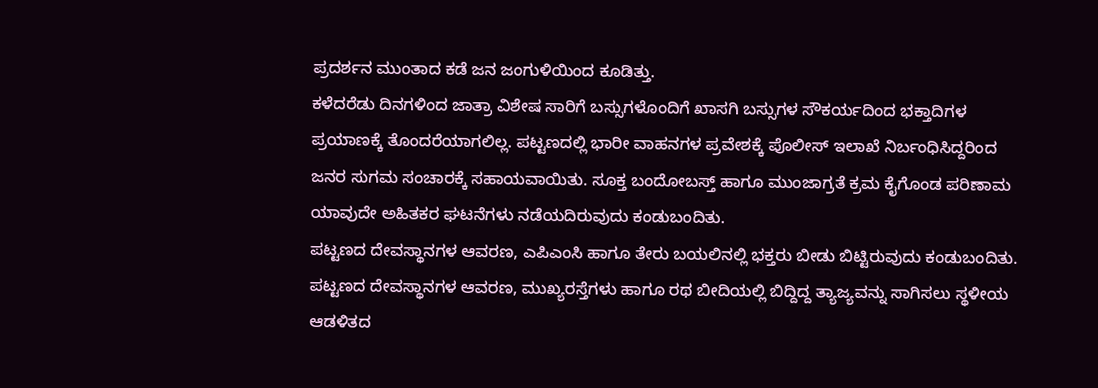ಪ್ರದರ್ಶನ ಮುಂತಾದ ಕಡೆ ಜನ ಜಂಗುಳಿಯಿಂದ ಕೂಡಿತ್ತು.
ಕಳೆದರೆಡು ದಿನಗಳಿಂದ ಜಾತ್ರಾ ವಿಶೇಷ ಸಾರಿಗೆ ಬಸ್ಸುಗಳೊಂದಿಗೆ ಖಾಸಗಿ ಬಸ್ಸುಗಳ ಸೌಕರ್ಯದಿಂದ ಭಕ್ತಾದಿಗಳ ಪ್ರಯಾಣಕ್ಕೆ ತೊಂದರೆಯಾಗಲಿಲ್ಲ. ಪಟ್ಟಣದಲ್ಲಿ ಭಾರೀ ವಾಹನಗಳ ಪ್ರವೇಶಕ್ಕೆ ಪೊಲೀಸ್ ಇಲಾಖೆ ನಿರ್ಬಂಧಿಸಿದ್ದರಿಂದ ಜನರ ಸುಗಮ ಸಂಚಾರಕ್ಕೆ ಸಹಾಯವಾಯಿತು. ಸೂಕ್ತ ಬಂದೋಬಸ್ತ್ ಹಾಗೂ ಮುಂಜಾಗ್ರತೆ ಕ್ರಮ ಕೈಗೊಂಡ ಪರಿಣಾಮ ಯಾವುದೇ ಅಹಿತಕರ ಘಟನೆಗಳು ನಡೆಯದಿರುವುದು ಕಂಡುಬಂದಿತು.
ಪಟ್ಟಣದ ದೇವಸ್ಥಾನಗಳ ಆವರಣ, ಎಪಿಎಂಸಿ ಹಾಗೂ ತೇರು ಬಯಲಿನಲ್ಲಿ ಭಕ್ತರು ಬೀಡು ಬಿಟ್ಟಿರುವುದು ಕಂಡುಬಂದಿತು. ಪಟ್ಟಣದ ದೇವಸ್ಥಾನಗಳ ಆವರಣ, ಮುಖ್ಯರಸ್ತೆಗಳು ಹಾಗೂ ರಥ ಬೀದಿಯಲ್ಲಿ ಬಿದ್ದಿದ್ದ ತ್ಯಾಜ್ಯವನ್ನು ಸಾಗಿಸಲು ಸ್ಥಳೀಯ ಆಡಳಿತದ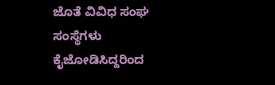ಜೊತೆ ವಿವಿಧ ಸಂಘ ಸಂಸ್ಥೆಗಳು ಕೈಜೋಡಿಸಿದ್ದರಿಂದ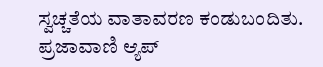ಸ್ವಚ್ಚತೆಯ ವಾತಾವರಣ ಕಂಡುಬಂದಿತು.
ಪ್ರಜಾವಾಣಿ ಆ್ಯಪ್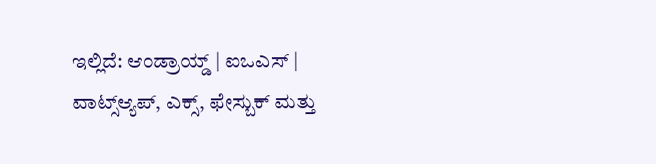ಇಲ್ಲಿದೆ: ಆಂಡ್ರಾಯ್ಡ್ | ಐಒಎಸ್ | ವಾಟ್ಸ್ಆ್ಯಪ್, ಎಕ್ಸ್, ಫೇಸ್ಬುಕ್ ಮತ್ತು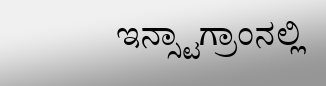ಇನ್ಸ್ಟಾಗ್ರಾಂನಲ್ಲಿ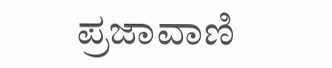ಪ್ರಜಾವಾಣಿ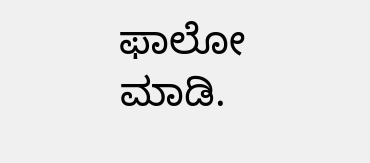ಫಾಲೋ ಮಾಡಿ.